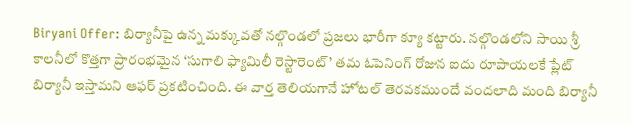Biryani Offer: బిర్యానీపై ఉన్న మక్కువతో నల్గొండలో ప్రజలు భారీగా క్యూ కట్టారు. నల్గొండలోని సాయి శ్రీ కాలనీలో కొత్తగా ప్రారంభమైన ‘సుగాలి ఫ్యామిలీ రెస్టారెంట్’ తమ ఓపెనింగ్ రోజున ఐదు రూపాయలకే ప్లేట్ బిర్యానీ ఇస్తామని ఆఫర్ ప్రకటించింది. ఈ వార్త తెలియగానే హోటల్ తెరవకముందే వందలాది మంది బిర్యానీ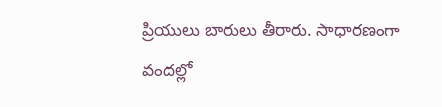ప్రియులు బారులు తీరారు. సాధారణంగా వందల్లో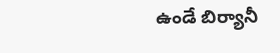ఉండే బిర్యానీ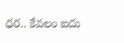ధర.. కేవలం ఐదు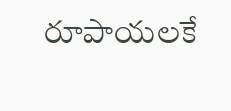రూపాయలకే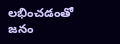లభించడంతో జనం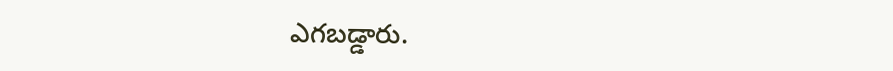ఎగబడ్డారు.